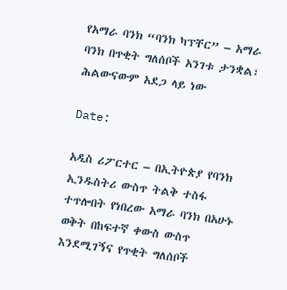የአማራ ባንክ “ባንክ ካፕቸር” – አማራ ባንክ በጥቂት ግለሰቦች አንገቱ ታንቋል፣ ሕልውናውም አደጋ ላይ ነው

Date:

አዲስ ሪፖርተር – በኢትዮጵያ የባንክ ኢንዱስትሪ ውስጥ ትልቅ ተስፋ ተጥሎበት የነበረው አማራ ባንክ በአሁኑ ወቅት በከፍተኛ ቀውስ ውስጥ እንደሚገኝና የጥቂት ግለሰቦች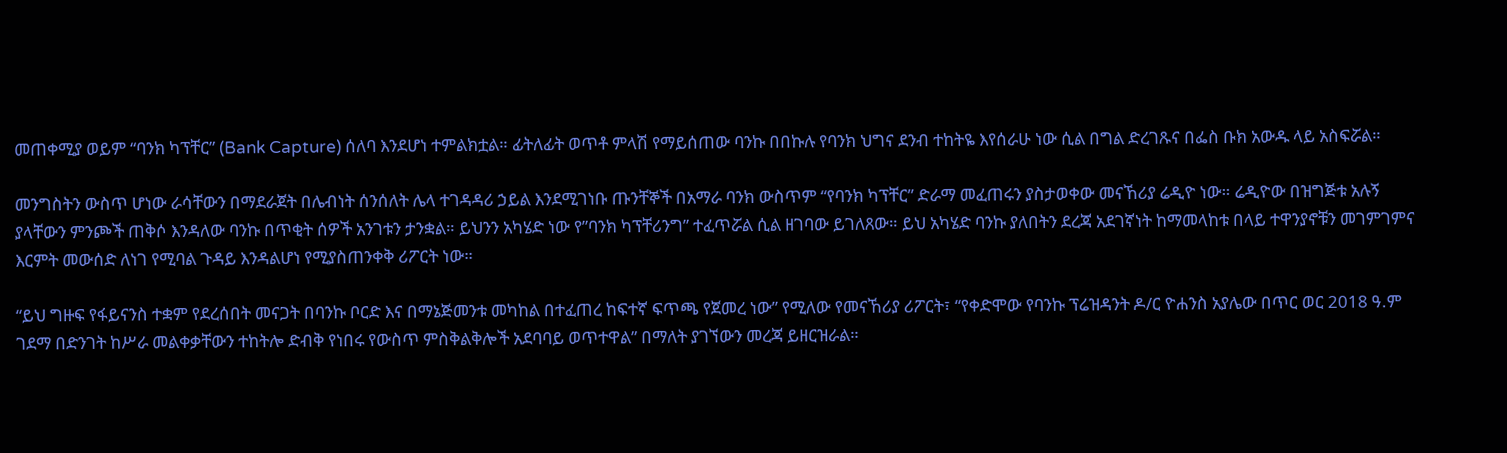መጠቀሚያ ወይም “ባንክ ካፕቸር” (Bank Capture) ሰለባ እንደሆነ ተምልክቷል። ፊትለፊት ወጥቶ ምላሽ የማይሰጠው ባንኩ በበኩሉ የባንክ ህግና ደንብ ተከትዬ እየሰራሁ ነው ሲል በግል ድረገጹና በፌስ ቡክ አውዱ ላይ አስፍሯል።

መንግስትን ውስጥ ሆነው ራሳቸውን በማደራጀት በሌብነት ሰንሰለት ሌላ ተገዳዳሪ ኃይል እንደሚገነቡ ጡንቸኞች በአማራ ባንክ ውስጥም “የባንክ ካፕቸር” ድራማ መፈጠሩን ያስታወቀው መናኸሪያ ሬዲዮ ነው። ሬዲዮው በዝግጅቱ አሉኝ ያላቸውን ምንጮች ጠቅሶ እንዳለው ባንኩ በጥቂት ሰዎች አንገቱን ታንቋል። ይህንን አካሄድ ነው የ”ባንክ ካፕቸሪንግ” ተፈጥሯል ሲል ዘገባው ይገለጸው። ይህ አካሄድ ባንኩ ያለበትን ደረጃ አደገኛነት ከማመላከቱ በላይ ተዋንያኖቹን መገምገምና እርምት መውሰድ ለነገ የሚባል ጉዳይ እንዳልሆነ የሚያስጠንቀቅ ሪፖርት ነው።

“ይህ ግዙፍ የፋይናንስ ተቋም የደረሰበት መናጋት በባንኩ ቦርድ እና በማኔጅመንቱ መካከል በተፈጠረ ከፍተኛ ፍጥጫ የጀመረ ነው” የሚለው የመናኸሪያ ሪፖርት፣ “የቀድሞው የባንኩ ፕሬዝዳንት ዶ/ር ዮሐንስ አያሌው በጥር ወር 2018 ዓ.ም ገደማ በድንገት ከሥራ መልቀቃቸውን ተከትሎ ድብቅ የነበሩ የውስጥ ምስቅልቅሎች አደባባይ ወጥተዋል” በማለት ያገኘውን መረጃ ይዘርዝራል።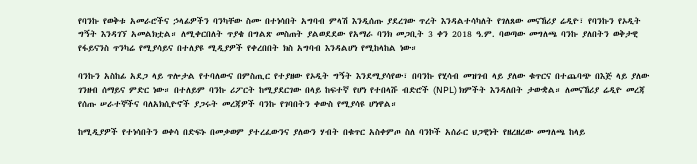የባንኩ የወቅቱ አመራሮችና ኃላፊዎችን ባንካቸው ስሙ በተነሳበት አግባብ ምላሽ እንዲሰጡ ያደረገው ጥረት እንዳልተሳካለት የገለጸው መናኸሪያ ሬዲዮ፣ የባንኩን የኦዲት ግኝት እንዳገኘ አመልክቷል። ለሚቀርበለት ጥያቄ በግልጽ መስጠት ያልወደደው የአማራ ባንክ መጋቢት 3 ቀን 2018 ዓ.ም. ባወጣው መግለጫ ባንኩ ያለበትን ወቅታዊ የፋይናንስ ጥንካሬ የሚያሳይና በተለያዩ ሚዲያዎች የቀረበበት ክስ አግባብ እንዳልሆነ የሚከላከል ነው።

ባንኩን አስከፊ አደጋ ላይ ጥሎታል የተባለውና በምስጢር የተያዘው የኦዲት ግኝት እንደሚያሳየው፣ በባንኩ የሂሳብ መዝገብ ላይ ያለው ቁጥርና በተጨባጭ በእጅ ላይ ያለው ገንዘብ ሰማይና ምድር ነው። በተለይም ባንኩ ሪፖርት ከሚያደርገው በላይ ከፍተኛ የሆነ የተበላሹ ብድሮች (NPL) ክምችት እንዳለበት ታውቋል። ለመናኸሪያ ሬዲዮ መረጃ የሰጡ ሠራተኞችና ባለአክሲዮኖች ያጋሩት መረጃዎች ባንኩ የገባበትን ቀውስ የሚያሳዩ ሆነዋል።

ከሚዲያዎች የተነሳበትን ወቀሳ በድፍኑ በመቃወም ያተረፈውንና ያለውን ሃብት በቁጥር አስቀምጦ ስለ ባንኮች አሰራር ህጋዊነት የዘረዘረው መግለጫ ከላይ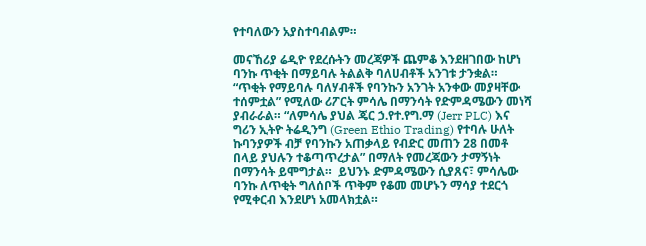የተባለውን አያስተባብልም።

መናኸሪያ ሬዲዮ የደረሱትን መረጃዎች ጨምቆ እንደዘገበው ከሆነ ባንኩ ጥቂት በማይባሉ ትልልቅ ባለሀብቶች አንገቱ ታንቋል። “ጥቂት የማይባሉ ባለሃብቶች የባንኩን አንገት አንቀው መያዛቸው ተሰምቷል” የሚለው ሪፖርት ምሳሌ በማንሳት የድምዳሜውን መነሻ ያብራራል። “ለምሳሌ ያህል ጄር ኃ.የተ.የግ.ማ (Jerr PLC) እና ግሪን ኢትዮ ትሬዲንግ (Green Ethio Trading) የተባሉ ሁለት ኩባንያዎች ብቻ የባንኩን አጠቃላይ የብድር መጠን 28 በመቶ በላይ ያህሉን ተቆጣጥረታል” በማለት የመረጃውን ታማኝነት በማንሳት ይሞግታል።  ይህንኑ ድምዳሜውን ሲያጸና፣ ምሳሌው ባንኩ ለጥቂት ግለሰቦች ጥቅም የቆመ መሆኑን ማሳያ ተደርጎ የሚቀርብ እንደሆነ አመላክቷል።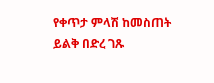የቀጥታ ምላሽ ከመስጠት ይልቅ በድረ ገጹ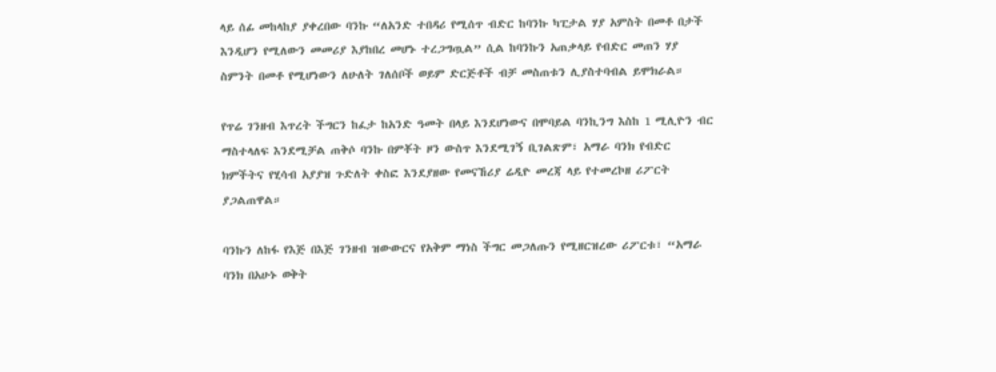ላይ ሰፊ መከላከያ ያቀረበው ባንኩ “ለአንድ ተበዳሪ የሚሰጥ ብድር ከባንኩ ካፒታል ሃያ አምስት በመቶ በታች እንዲሆን የሚለውን መመሪያ እያከበረ መሆኑ ተረጋግጧል” ሲል ከባንኩን አጠቃላይ የብድር መጠን ሃያ ስምንት በመቶ የሚሆነውን ለሁለት ገለሰቦች ወይም ድርጅቶች ብቻ መስጠቱን ሊያስተባብል ይሞክራል።

የጥሬ ገንዘብ እጥረት ችግርን ከፈታ ከአንድ ዓመት በላይ እንደሆነውና በሞባይል ባንኪንግ እስከ 1 ሚሊዮን ብር ማስተላለፍ እንደሚቻል ጠቅሶ ባንኩ በምቾት ዞን ውስጥ እንደሚገኝ ቢገልጽም፣ አማራ ባንክ የብድር ክምችትና የሂሳብ አያያዝ ጉድለት ቀስፎ እንደያዘው የመናኸሪያ ሬዲዮ መረጃ ላይ የተመረኮዘ ሪፖርት ያጋልጠዋል።

ባንኩን ለከፋ የእጅ በእጅ ገንዘብ ዝውውርና የአቅም ማነስ ችግር መጋለጡን የሚዘርዝረው ሪፖርቱ፣ “አማራ ባንክ በአሁኑ ወቅት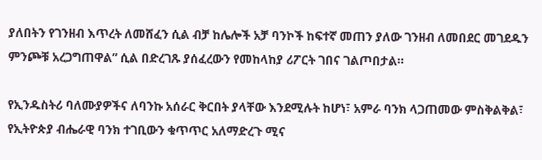ያለበትን የገንዘብ እጥረት ለመሸፈን ሲል ብቻ ከሌሎች አቻ ባንኮች ከፍተኛ መጠን ያለው ገንዘብ ለመበደር መገደዱን ምንጮቹ አረጋግጠዋል” ሲል በድረገጹ ያሰፈረውን የመከላከያ ሪፖርት ገበና ገልጦበታል።

የኢንዱስትሪ ባለሙያዎችና ለባንኩ አሰራር ቅርበት ያላቸው እንደሚሉት ከሆነ፣ አምራ ባንክ ላጋጠመው ምስቅልቅል፣ የኢትዮጵያ ብሔራዊ ባንክ ተገቢውን ቁጥጥር አለማድረጉ ሚና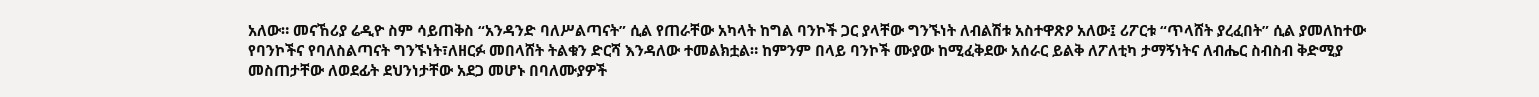አለው። መናኸሪያ ሬዲዮ ስም ሳይጠቅስ “አንዳንድ ባለሥልጣናት” ሲል የጠራቸው አካላት ከግል ባንኮች ጋር ያላቸው ግንኙነት ለብልሽቱ አስተዋጽዖ አለው፤ ሪፖርቱ “ጥላሸት ያረፈበት” ሲል ያመለከተው የባንኮችና የባለስልጣናት ግንኙነት፣ለዘርፉ መበላሸት ትልቁን ድርሻ እንዳለው ተመልክቷል። ከምንም በላይ ባንኮች ሙያው ከሚፈቅደው አሰራር ይልቅ ለፖለቲካ ታማኝነትና ለብሔር ስብስብ ቅድሚያ መስጠታቸው ለወደፊት ደህንነታቸው አደጋ መሆኑ በባለሙያዎች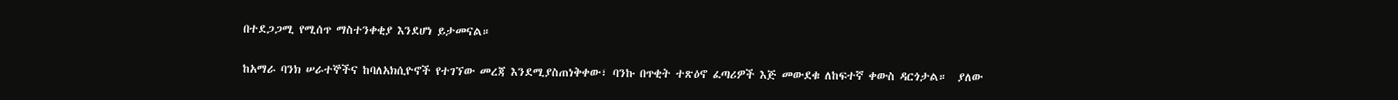በተደጋጋሚ የሚሰጥ ማስተንቀቂያ እንደሆነ ይታመናል።

ከአማራ ባንክ ሠራተኞችና ከባለአክሲዮኖች የተገኘው መረጃ እንደሚያስጠነቅቀው፣ ባንኩ በጥቂት ተጽዕኖ ፈጣሪዎች እጅ መውደቁ ለከፍተኛ ቀውስ ዳርጎታል።  ያለው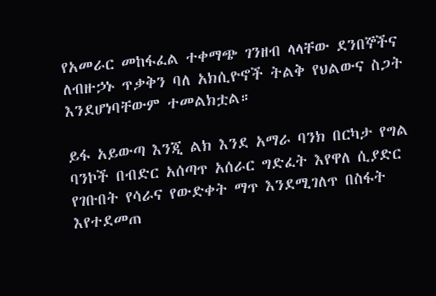የአመራር መከፋፈል ተቀማጭ ገንዘብ ላላቸው ደንበኞችና ለብዙኃኑ ጥቃቅን ባለ አክሲዮኖች ትልቅ የህልውና ስጋት እንደሆነባቸውም ተመልክቷል።

ይፋ አይውጣ እንጂ ልክ እንደ አማራ ባንክ በርካታ የግል ባንኮች በብድር አሰጣጥ አሰራር ግድፈት እየዋለ ሲያድር የገቡበት የሳራና የውድቀት ማጥ እንደሚገለጥ በስፋት እየተደመጠ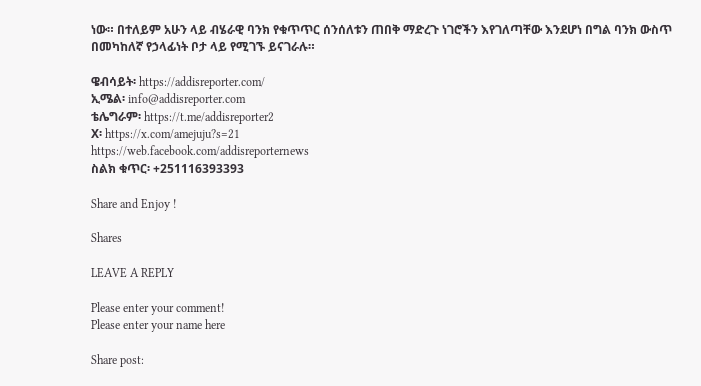ነው። በተለይም አሁን ላይ ብሄራዊ ባንክ የቁጥጥር ሰንሰለቱን ጠበቅ ማድረጉ ነገሮችን እየገለጣቸው እንደሆነ በግል ባንክ ውስጥ በመካከለኛ የኃላፊነት ቦታ ላይ የሚገኙ ይናገራሉ።

ዌብሳይት፡ https://addisreporter.com/
ኢሜል፡ info@addisreporter.com
ቴሌግራም፡ https://t.me/addisreporter2
X፡ https://x.com/amejuju?s=21
https://web.facebook.com/addisreporternews
ስልክ ቁጥር፡ +251116393393

Share and Enjoy !

Shares

LEAVE A REPLY

Please enter your comment!
Please enter your name here

Share post: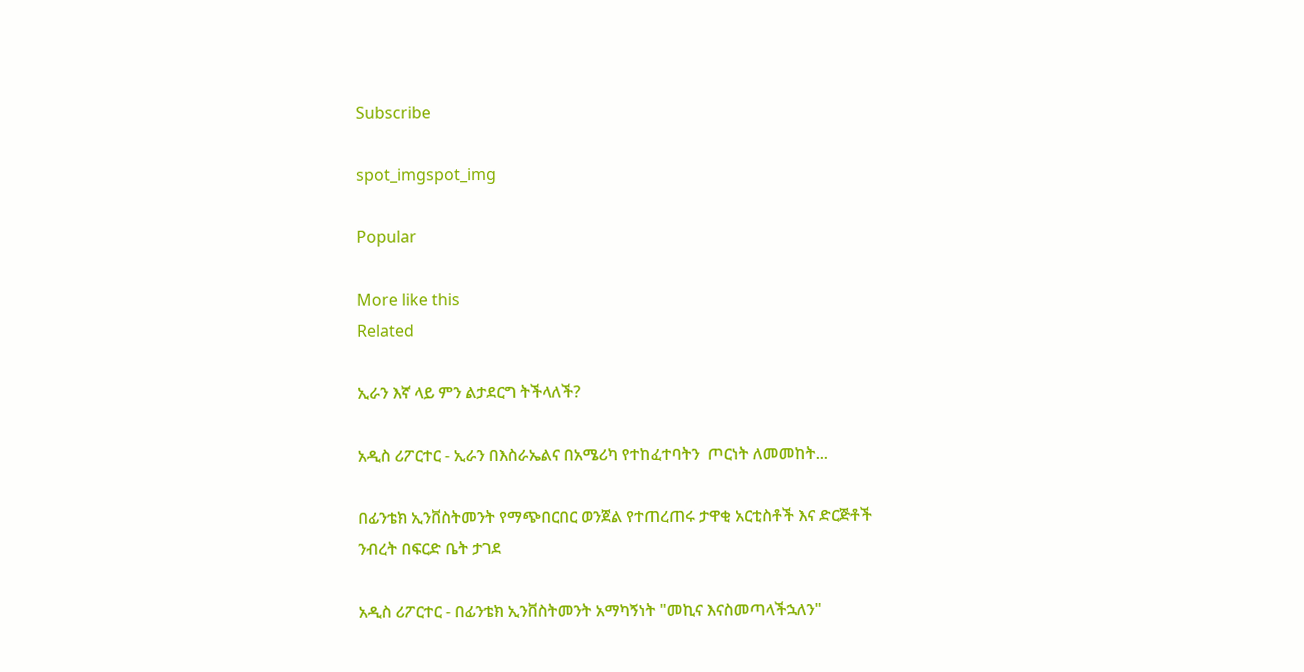Subscribe

spot_imgspot_img

Popular

More like this
Related

ኢራን እኛ ላይ ምን ልታደርግ ትችላለች?

አዲስ ሪፖርተር - ኢራን በእስራኤልና በአሜሪካ የተከፈተባትን  ጦርነት ለመመከት...

በፊንቴክ ኢንቨስትመንት የማጭበርበር ወንጀል የተጠረጠሩ ታዋቂ አርቲስቶች እና ድርጅቶች ንብረት በፍርድ ቤት ታገደ

አዲስ ሪፖርተር - በፊንቴክ ኢንቨስትመንት አማካኝነት "መኪና እናስመጣላችኋለን"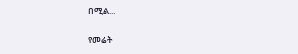በሚል...

የመሬት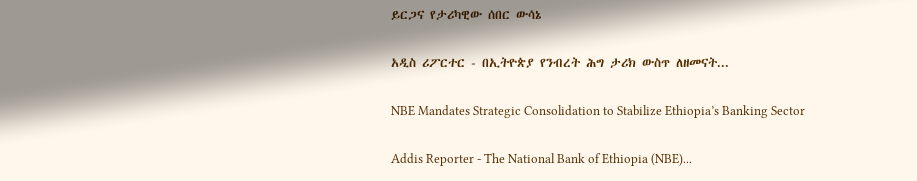ይርጋና የታሪካዊው ሰበር ውሳኔ

አዲስ ሪፖርተር - በኢትዮጵያ የንብረት ሕግ ታሪክ ውስጥ ለዘመናት...

NBE Mandates Strategic Consolidation to Stabilize Ethiopia’s Banking Sector

Addis Reporter - The National Bank of Ethiopia (NBE)...